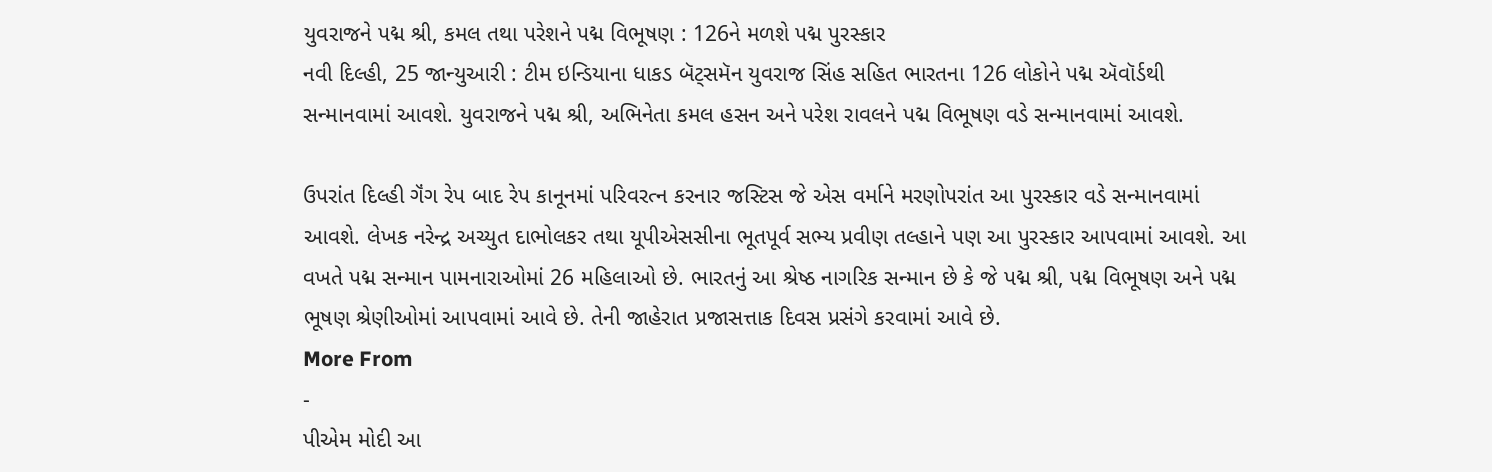યુવરાજને પદ્મ શ્રી, કમલ તથા પરેશને પદ્મ વિભૂષણ : 126ને મળશે પદ્મ પુરસ્કાર
નવી દિલ્હી, 25 જાન્યુઆરી : ટીમ ઇન્ડિયાના ધાકડ બૅટ્સમૅન યુવરાજ સિંહ સહિત ભારતના 126 લોકોને પદ્મ ઍવૉર્ડથી સન્માનવામાં આવશે. યુવરાજને પદ્મ શ્રી, અભિનેતા કમલ હસન અને પરેશ રાવલને પદ્મ વિભૂષણ વડે સન્માનવામાં આવશે.

ઉપરાંત દિલ્હી ગૅંગ રેપ બાદ રેપ કાનૂનમાં પરિવરત્ન કરનાર જસ્ટિસ જે એસ વર્માને મરણોપરાંત આ પુરસ્કાર વડે સન્માનવામાં આવશે. લેખક નરેન્દ્ર અચ્યુત દાભોલકર તથા યૂપીએસસીના ભૂતપૂર્વ સભ્ય પ્રવીણ તલ્હાને પણ આ પુરસ્કાર આપવામાં આવશે. આ વખતે પદ્મ સન્માન પામનારાઓમાં 26 મહિલાઓ છે. ભારતનું આ શ્રેષ્ઠ નાગરિક સન્માન છે કે જે પદ્મ શ્રી, પદ્મ વિભૂષણ અને પદ્મ ભૂષણ શ્રેણીઓમાં આપવામાં આવે છે. તેની જાહેરાત પ્રજાસત્તાક દિવસ પ્રસંગે કરવામાં આવે છે.
More From
-
પીએમ મોદી આ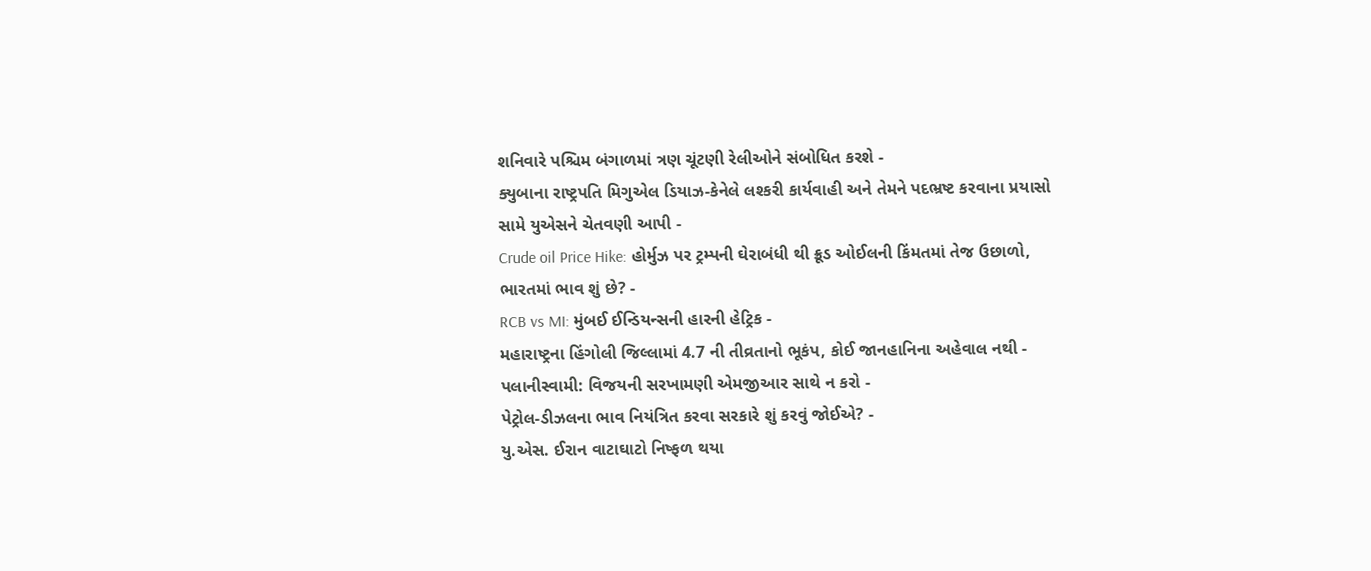શનિવારે પશ્ચિમ બંગાળમાં ત્રણ ચૂંટણી રેલીઓને સંબોધિત કરશે -
ક્યુબાના રાષ્ટ્રપતિ મિગુએલ ડિયાઝ-કેનેલે લશ્કરી કાર્યવાહી અને તેમને પદભ્રષ્ટ કરવાના પ્રયાસો સામે યુએસને ચેતવણી આપી -
Crude oil Price Hike: હોર્મુઝ પર ટ્રમ્પની ઘેરાબંધી થી ક્રૂડ ઓઈલની કિંમતમાં તેજ ઉછાળો, ભારતમાં ભાવ શું છે? -
RCB vs MI: મુંબઈ ઈન્ડિયન્સની હારની હેટ્રિક -
મહારાષ્ટ્રના હિંગોલી જિલ્લામાં 4.7 ની તીવ્રતાનો ભૂકંપ, કોઈ જાનહાનિના અહેવાલ નથી -
પલાનીસ્વામી: વિજયની સરખામણી એમજીઆર સાથે ન કરો -
પેટ્રોલ-ડીઝલના ભાવ નિયંત્રિત કરવા સરકારે શું કરવું જોઈએ? -
યુ.એસ. ઈરાન વાટાઘાટો નિષ્ફળ થયા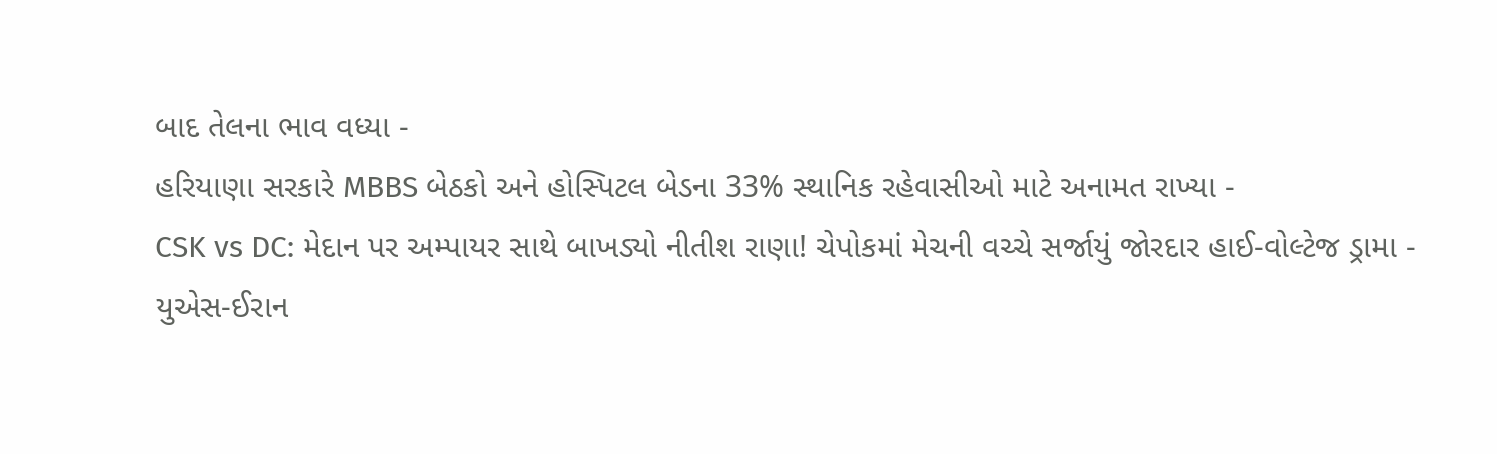બાદ તેલના ભાવ વધ્યા -
હરિયાણા સરકારે MBBS બેઠકો અને હોસ્પિટલ બેડના 33% સ્થાનિક રહેવાસીઓ માટે અનામત રાખ્યા -
CSK vs DC: મેદાન પર અમ્પાયર સાથે બાખડ્યો નીતીશ રાણા! ચેપોકમાં મેચની વચ્ચે સર્જાયું જોરદાર હાઈ-વોલ્ટેજ ડ્રામા -
યુએસ-ઈરાન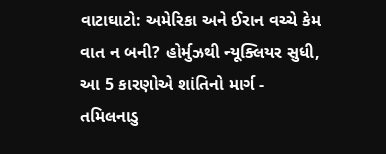વાટાઘાટો: અમેરિકા અને ઈરાન વચ્ચે કેમ વાત ન બની? હોર્મુઝથી ન્યૂક્લિયર સુધી, આ 5 કારણોએ શાંતિનો માર્ગ -
તમિલનાડુ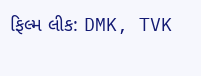ફિલ્મ લીક: DMK, TVK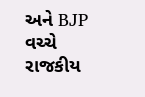અને BJP વચ્ચે રાજકીય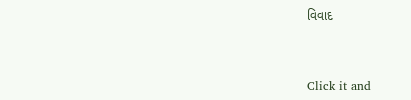વિવાદ



Click it and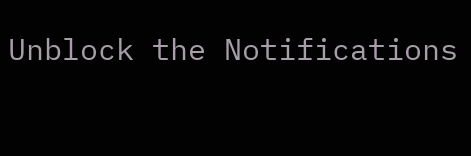Unblock the Notifications